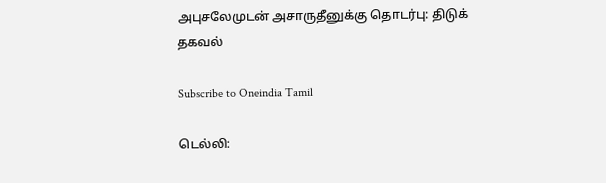அபுசலேமுடன் அசாருதீனுக்கு தொடர்பு: திடுக் தகவல்

Subscribe to Oneindia Tamil

டெல்லி: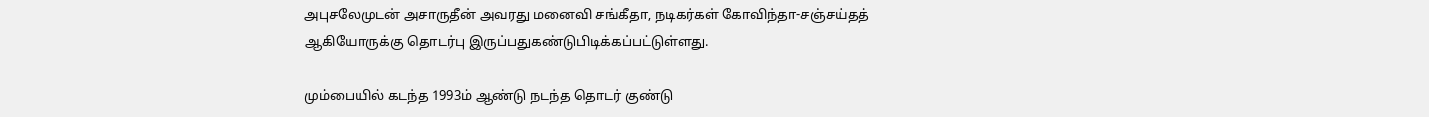அபுசலேமுடன் அசாருதீன் அவரது மனைவி சங்கீதா, நடிகர்கள் கோவிந்தா-சஞ்சய்தத் ஆகியோருக்கு தொடர்பு இருப்பதுகண்டுபிடிக்கப்பட்டுள்ளது.

மும்பையில் கடந்த 1993ம் ஆண்டு நடந்த தொடர் குண்டு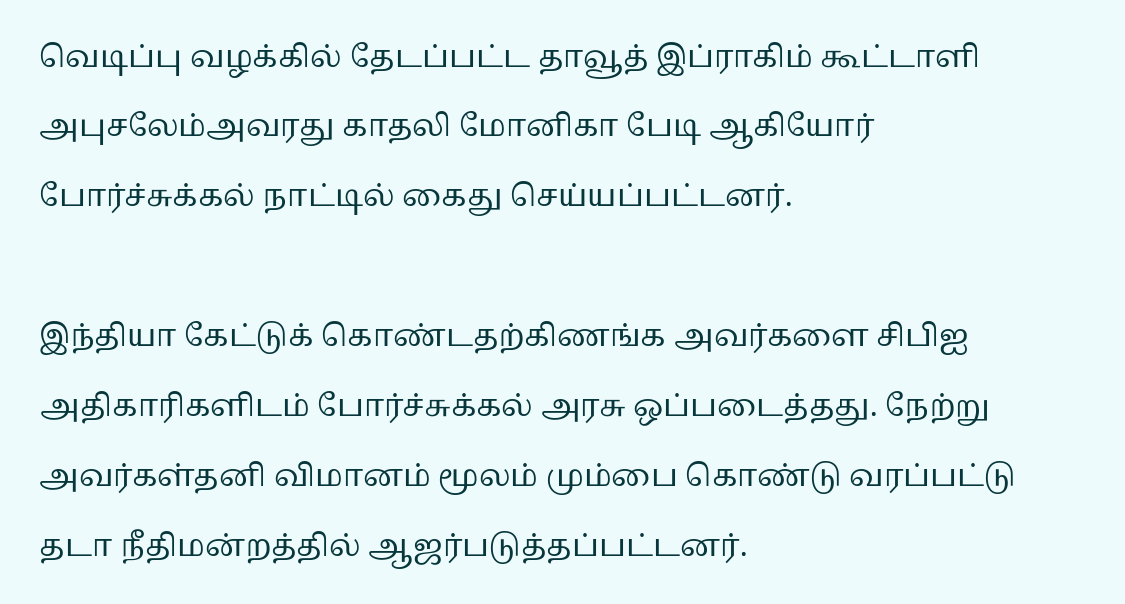வெடிப்பு வழக்கில் தேடப்பட்ட தாவூத் இப்ராகிம் கூட்டாளி அபுசலேம்அவரது காதலி மோனிகா பேடி ஆகியோர் போர்ச்சுக்கல் நாட்டில் கைது செய்யப்பட்டனர்.

இந்தியா கேட்டுக் கொண்டதற்கிணங்க அவர்களை சிபிஐ அதிகாரிகளிடம் போர்ச்சுக்கல் அரசு ஒப்படைத்தது. நேற்று அவர்கள்தனி விமானம் மூலம் மும்பை கொண்டு வரப்பட்டு தடா நீதிமன்றத்தில் ஆஜர்படுத்தப்பட்டனர்.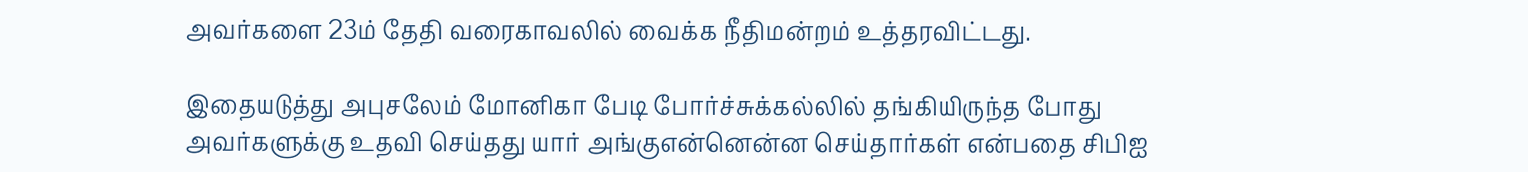அவர்களை 23ம் தேதி வரைகாவலில் வைக்க நீதிமன்றம் உத்தரவிட்டது.

இதையடுத்து அபுசலேம் மோனிகா பேடி போர்ச்சுக்கல்லில் தங்கியிருந்த போது அவர்களுக்கு உதவி செய்தது யார் அங்குஎன்னென்ன செய்தார்கள் என்பதை சிபிஐ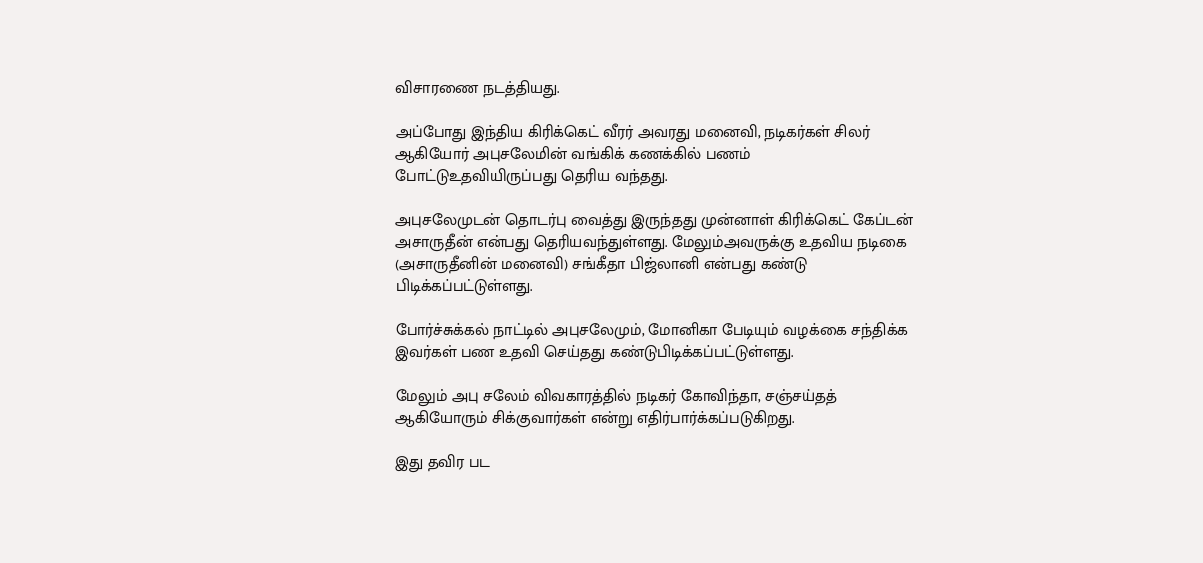விசாரணை நடத்தியது.

அப்போது இந்திய கிரிக்கெட் வீரர் அவரது மனைவி, நடிகர்கள் சிலர் ஆகியோர் அபுசலேமின் வங்கிக் கணக்கில் பணம் போட்டுஉதவியிருப்பது தெரிய வந்தது.

அபுசலேமுடன் தொடர்பு வைத்து இருந்தது முன்னாள் கிரிக்கெட் கேப்டன் அசாருதீன் என்பது தெரியவந்துள்ளது. மேலும்அவருக்கு உதவிய நடிகை (அசாருதீனின் மனைவி) சங்கீதா பிஜ்லானி என்பது கண்டு பிடிக்கப்பட்டுள்ளது.

போர்ச்சுக்கல் நாட்டில் அபுசலேமும், மோனிகா பேடியும் வழக்கை சந்திக்க இவர்கள் பண உதவி செய்தது கண்டுபிடிக்கப்பட்டுள்ளது.

மேலும் அபு சலேம் விவகாரத்தில் நடிகர் கோவிந்தா, சஞ்சய்தத் ஆகியோரும் சிக்குவார்கள் என்று எதிர்பார்க்கப்படுகிறது.

இது தவிர பட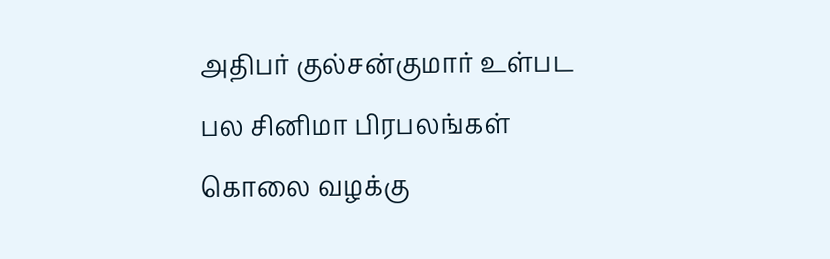அதிபர் குல்சன்குமார் உள்பட பல சினிமா பிரபலங்கள் கொலை வழக்கு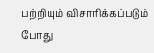பற்றியும் விசாரிக்கப்படும் போது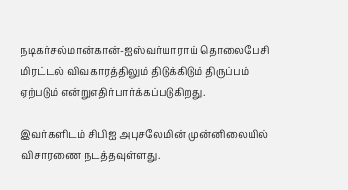நடிகர்சல்மான்கான்-ஐஸ்வர்யாராய் தொலைபேசி மிரட்டல் விவகாரத்திலும் திடுக்கிடும் திருப்பம் ஏற்படும் என்றுஎதிர்பார்க்கப்படுகிறது.

இவர்களிடம் சிபிஐ அபுசலேமின் முன்னிலையில் விசாரணை நடத்தவுள்ளது.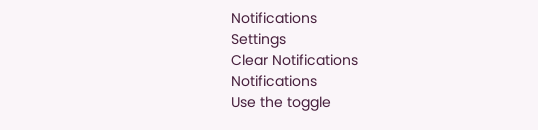Notifications
Settings
Clear Notifications
Notifications
Use the toggle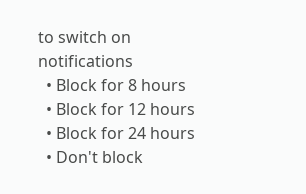to switch on notifications
  • Block for 8 hours
  • Block for 12 hours
  • Block for 24 hours
  • Don't block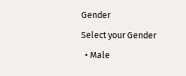Gender
Select your Gender
  • Male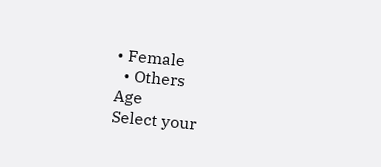• Female
  • Others
Age
Select your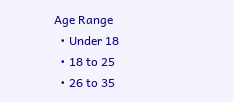Age Range
  • Under 18
  • 18 to 25
  • 26 to 35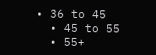• 36 to 45
  • 45 to 55
  • 55+